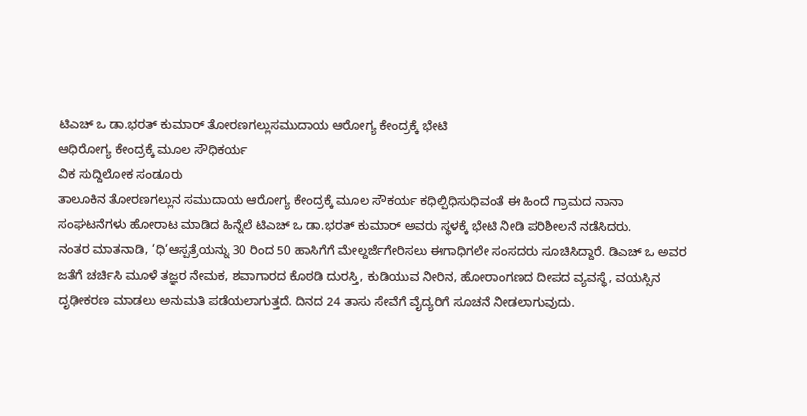ಟಿಎಚ್ ಒ ಡಾ.ಭರತ್ ಕುಮಾರ್ ತೋರಣಗಲ್ಲುಸಮುದಾಯ ಆರೋಗ್ಯ ಕೇಂದ್ರಕ್ಕೆ ಭೇಟಿ
ಆಧಿರೋಗ್ಯ ಕೇಂದ್ರಕ್ಕೆ ಮೂಲ ಸೌಧಿಕರ್ಯ
ವಿಕ ಸುದ್ದಿಲೋಕ ಸಂಡೂರು
ತಾಲೂಕಿನ ತೋರಣಗಲ್ಲುನ ಸಮುದಾಯ ಆರೋಗ್ಯ ಕೇಂದ್ರಕ್ಕೆ ಮೂಲ ಸೌಕರ್ಯ ಕಧಿಲ್ಪಿಧಿಸುಧಿವಂತೆ ಈ ಹಿಂದೆ ಗ್ರಾಮದ ನಾನಾ ಸಂಘಟನೆಗಳು ಹೋರಾಟ ಮಾಡಿದ ಹಿನ್ನೆಲೆ ಟಿಎಚ್ ಒ ಡಾ.ಭರತ್ ಕುಮಾರ್ ಅವರು ಸ್ಥಳಕ್ಕೆ ಭೇಟಿ ನೀಡಿ ಪರಿಶೀಲನೆ ನಡೆಸಿದರು.
ನಂತರ ಮಾತನಾಡಿ, ‘ಧಿ‘ಆಸ್ಪತ್ರೆಯನ್ನು 30 ರಿಂದ 50 ಹಾಸಿಗೆಗೆ ಮೇಲ್ದರ್ಜೆಗೇರಿಸಲು ಈಗಾಧಿಗಲೇ ಸಂಸದರು ಸೂಚಿಸಿದ್ದಾರೆ. ಡಿಎಚ್ ಒ ಅವರ ಜತೆಗೆ ಚರ್ಚಿಸಿ ಮೂಳೆ ತಜ್ಞರ ನೇಮಕ, ಶವಾಗಾರದ ಕೊಠಡಿ ದುರಸ್ತಿ, ಕುಡಿಯುವ ನೀರಿನ, ಹೋರಾಂಗಣದ ದೀಪದ ವ್ಯವಸ್ಥೆ, ವಯಸ್ಸಿನ ದೃಢೀಕರಣ ಮಾಡಲು ಅನುಮತಿ ಪಡೆಯಲಾಗುತ್ತದೆ. ದಿನದ 24 ತಾಸು ಸೇವೆಗೆ ವೈದ್ಯರಿಗೆ ಸೂಚನೆ ನೀಡಲಾಗುವುದು.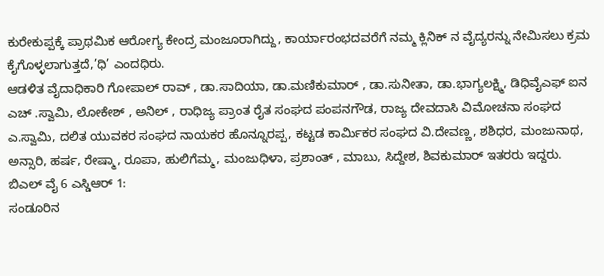ಕುರೇಕುಪ್ಪಕ್ಕೆ ಪ್ರಾಥಮಿಕ ಆರೋಗ್ಯ ಕೇಂದ್ರ ಮಂಜೂರಾಗಿದ್ದು, ಕಾರ್ಯಾರಂಭದವರೆಗೆ ನಮ್ಮ ಕ್ಲಿನಿಕ್ ನ ವೈದ್ಯರನ್ನು ನೇಮಿಸಲು ಕ್ರಮ ಕೈಗೊಳ್ಳಲಾಗುತ್ತದೆ,’ಧಿ’ ಎಂದಧಿರು.
ಆಡಳಿತ ವೈದಾಧಿಕಾರಿ ಗೋಪಾಲ್ ರಾವ್ , ಡಾ.ಸಾದಿಯಾ, ಡಾ.ಮಣಿಕುಮಾರ್ , ಡಾ.ಸುನೀತಾ, ಡಾ.ಭಾಗ್ಯಲಕ್ಷ್ಮಿ, ಡಿಧಿವೈಎಫ್ ಐನ ಎಚ್ .ಸ್ವಾಮಿ, ಲೋಕೇಶ್ , ಅನಿಲ್ , ರಾಧಿಜ್ಯ ಪ್ರಾಂತ ರೈತ ಸಂಘದ ಪಂಪನಗೌಡ, ರಾಜ್ಯ ದೇವದಾಸಿ ವಿಮೋಚನಾ ಸಂಘದ ಎ.ಸ್ವಾಮಿ, ದಲಿತ ಯುವಕರ ಸಂಘದ ನಾಯಕರ ಹೊನ್ನೂರಪ್ಪ, ಕಟ್ಟಡ ಕಾರ್ಮಿಕರ ಸಂಘದ ವಿ.ದೇವಣ್ಣ, ಶಶಿಧರ, ಮಂಜುನಾಥ, ಅನ್ಸಾರಿ, ಹರ್ಷ, ರೇಷ್ಮಾ, ರೂಪಾ, ಹುಲಿಗೆಮ್ಮ, ಮಂಜುಧಿಳಾ, ಪ್ರಶಾಂತ್ , ಮಾಬು, ಸಿದ್ದೇಶ, ಶಿವಕುಮಾರ್ ಇತರರು ಇದ್ದರು.
ಬಿಎಲ್ ವೈ 6 ಎಸ್ಡಿಆರ್ 1:
ಸಂಡೂರಿನ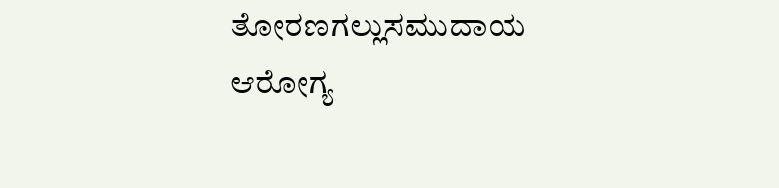ತೋರಣಗಲ್ಲುಸಮುದಾಯ ಆರೋಗ್ಯ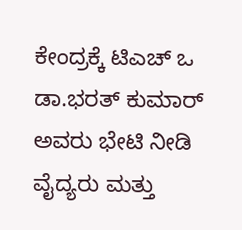ಕೇಂದ್ರಕ್ಕೆ ಟಿಎಚ್ ಒ ಡಾ.ಭರತ್ ಕುಮಾರ್ ಅವರು ಭೇಟಿ ನೀಡಿ ವೈದ್ಯರು ಮತ್ತು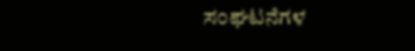ಸಂಘಟನೆಗಳ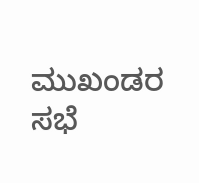ಮುಖಂಡರ ಸಭೆ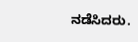ನಡೆಸಿದರು.